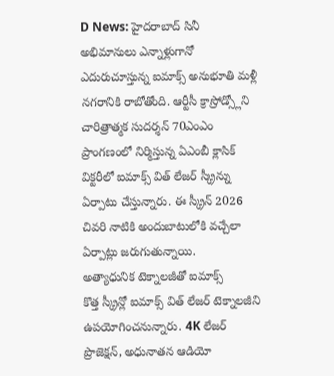D News: హైదరాబాద్ సినీ అభిమానులు ఎన్నాళ్లుగానో ఎదురుచూస్తున్న ఐమాక్స్ అనుభూతి మళ్లీ నగరానికి రాబోతోంది. ఆర్టీసీ క్రాస్రోడ్స్లోని చారిత్రాత్మక సుదర్శన్ 70ఎంఎం ప్రాంగణంలో నిర్మిస్తున్న ఏఎంబీ క్లాసిక్ విక్టరీలో ఐమాక్స్ విత్ లేజర్ స్క్రీన్ను ఏర్పాటు చేస్తున్నారు. ఈ స్క్రీన్ 2026 చివరి నాటికి అందుబాటులోకి వచ్చేలా ఏర్పాట్లు జరుగుతున్నాయి.
అత్యాధునిక టెక్నాలజీతో ఐమాక్స్
కొత్త స్క్రీన్లో ఐమాక్స్ విత్ లేజర్ టెక్నాలజీని ఉపయోగించనున్నారు. 4K లేజర్ ప్రొజెక్షన్, అధునాతన ఆడియో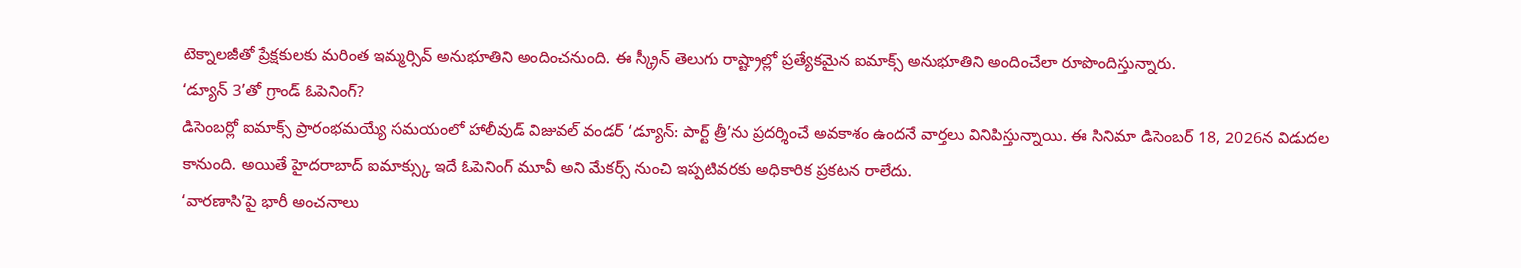టెక్నాలజీతో ప్రేక్షకులకు మరింత ఇమ్మర్సివ్ అనుభూతిని అందించనుంది. ఈ స్క్రీన్ తెలుగు రాష్ట్రాల్లో ప్రత్యేకమైన ఐమాక్స్ అనుభూతిని అందించేలా రూపొందిస్తున్నారు.
‘డ్యూన్ 3’తో గ్రాండ్ ఓపెనింగ్?
డిసెంబర్లో ఐమాక్స్ ప్రారంభమయ్యే సమయంలో హాలీవుడ్ విజువల్ వండర్ ‘డ్యూన్: పార్ట్ త్రీ’ను ప్రదర్శించే అవకాశం ఉందనే వార్తలు వినిపిస్తున్నాయి. ఈ సినిమా డిసెంబర్ 18, 2026న విడుదల కానుంది. అయితే హైదరాబాద్ ఐమాక్స్కు ఇదే ఓపెనింగ్ మూవీ అని మేకర్స్ నుంచి ఇప్పటివరకు అధికారిక ప్రకటన రాలేదు.
‘వారణాసి’పై భారీ అంచనాలు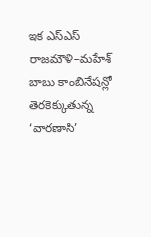ఇక ఎస్ఎస్ రాజమౌళి–మహేశ్ బాబు కాంబినేషన్లో తెరకెక్కుతున్న ‘వారణాసి’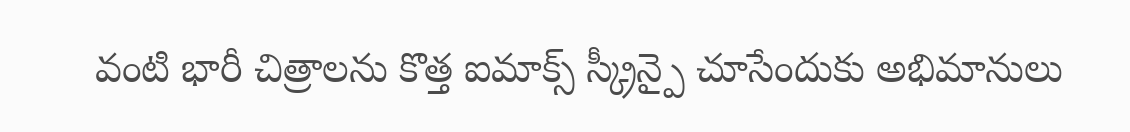వంటి భారీ చిత్రాలను కొత్త ఐమాక్స్ స్క్రీన్పై చూసేందుకు అభిమానులు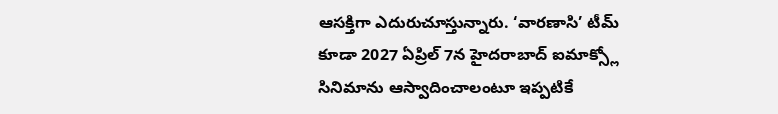ఆసక్తిగా ఎదురుచూస్తున్నారు. ‘వారణాసి’ టీమ్ కూడా 2027 ఏప్రిల్ 7న హైదరాబాద్ ఐమాక్స్లో సినిమాను ఆస్వాదించాలంటూ ఇప్పటికే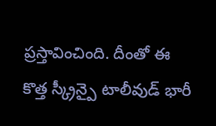ప్రస్తావించింది. దీంతో ఈ కొత్త స్క్రీన్పై టాలీవుడ్ భారీ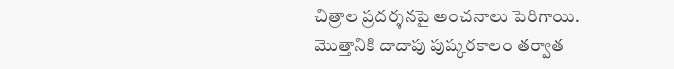చిత్రాల ప్రదర్శనపై అంచనాలు పెరిగాయి.
మొత్తానికి దాదాపు పుష్కరకాలం తర్వాత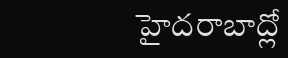హైదరాబాద్లో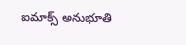ఐమాక్స్ అనుభూతి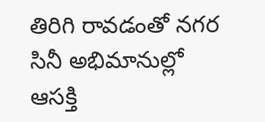తిరిగి రావడంతో నగర సినీ అభిమానుల్లో ఆసక్తి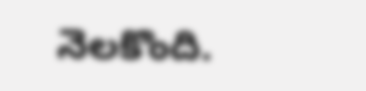నెలకొంది.